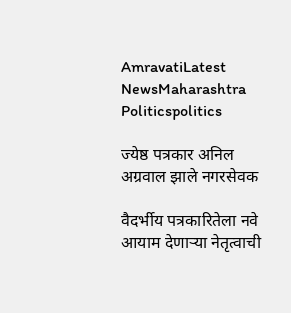AmravatiLatest NewsMaharashtra Politicspolitics

ज्येष्ठ पत्रकार अनिल अग्रवाल झाले नगरसेवक

वैदर्भीय पत्रकारितेला नवे आयाम देणाऱ्या नेतृत्वाची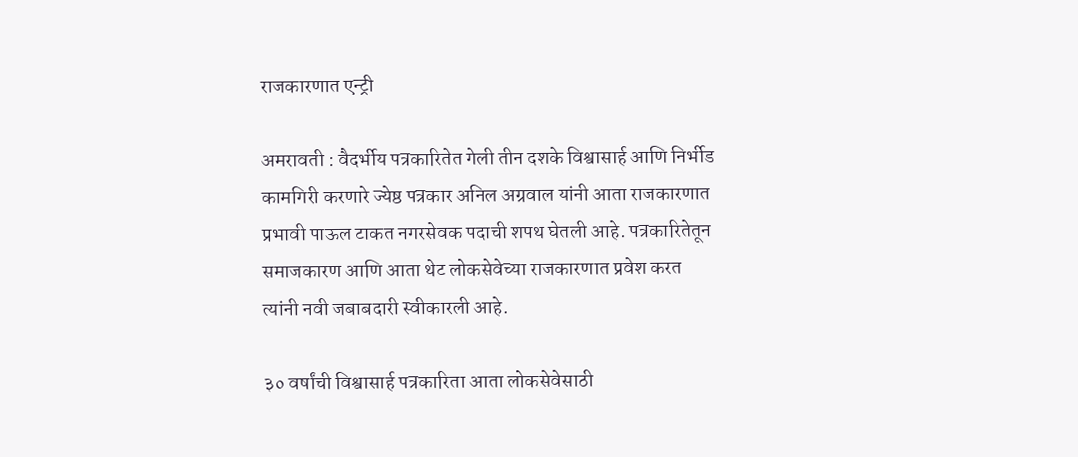राजकारणात एन्ट्री

अमरावती : वैदर्भीय पत्रकारितेत गेली तीन दशके विश्वासार्ह आणि निर्भीड कामगिरी करणारे ज्येष्ठ पत्रकार अनिल अग्रवाल यांनी आता राजकारणात प्रभावी पाऊल टाकत नगरसेवक पदाची शपथ घेतली आहे. पत्रकारितेतून समाजकारण आणि आता थेट लोकसेवेच्या राजकारणात प्रवेश करत त्यांनी नवी जबाबदारी स्वीकारली आहे.

३० वर्षांची विश्वासार्ह पत्रकारिता आता लोकसेवेसाठी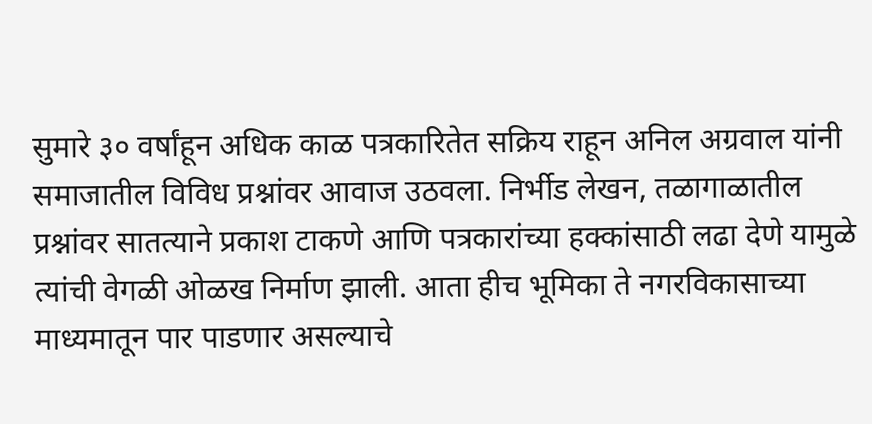सुमारे ३० वर्षांहून अधिक काळ पत्रकारितेत सक्रिय राहून अनिल अग्रवाल यांनी समाजातील विविध प्रश्नांवर आवाज उठवला. निर्भीड लेखन, तळागाळातील प्रश्नांवर सातत्याने प्रकाश टाकणे आणि पत्रकारांच्या हक्कांसाठी लढा देणे यामुळे त्यांची वेगळी ओळख निर्माण झाली. आता हीच भूमिका ते नगरविकासाच्या माध्यमातून पार पाडणार असल्याचे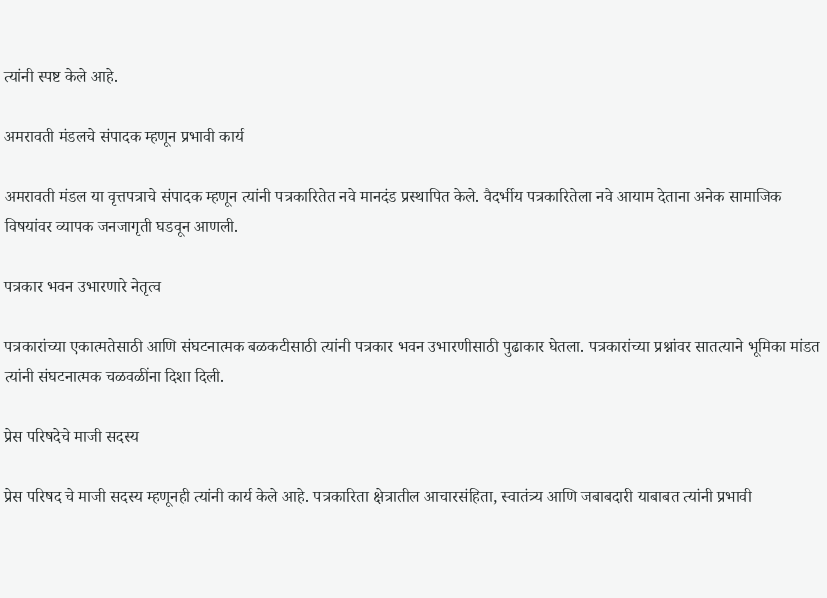त्यांनी स्पष्ट केले आहे.

अमरावती मंडलचे संपादक म्हणून प्रभावी कार्य

अमरावती मंडल या वृत्तपत्राचे संपादक म्हणून त्यांनी पत्रकारितेत नवे मानदंड प्रस्थापित केले. वैदर्भीय पत्रकारितेला नवे आयाम देताना अनेक सामाजिक विषयांवर व्यापक जनजागृती घडवून आणली.

पत्रकार भवन उभारणारे नेतृत्व

पत्रकारांच्या एकात्मतेसाठी आणि संघटनात्मक बळकटीसाठी त्यांनी पत्रकार भवन उभारणीसाठी पुढाकार घेतला. पत्रकारांच्या प्रश्नांवर सातत्याने भूमिका मांडत त्यांनी संघटनात्मक चळवळींना दिशा दिली.

प्रेस परिषदेचे माजी सदस्य

प्रेस परिषद चे माजी सदस्य म्हणूनही त्यांनी कार्य केले आहे. पत्रकारिता क्षेत्रातील आचारसंहिता, स्वातंत्र्य आणि जबाबदारी याबाबत त्यांनी प्रभावी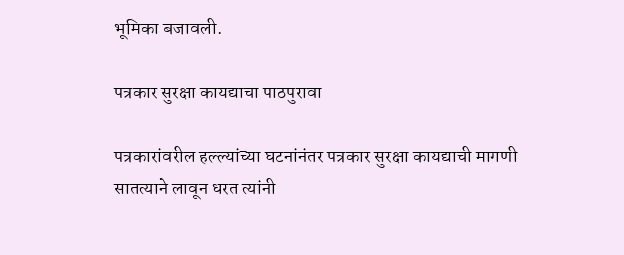भूमिका बजावली.

पत्रकार सुरक्षा कायद्याचा पाठपुरावा

पत्रकारांवरील हल्ल्यांच्या घटनांनंतर पत्रकार सुरक्षा कायद्याची मागणी सातत्याने लावून धरत त्यांनी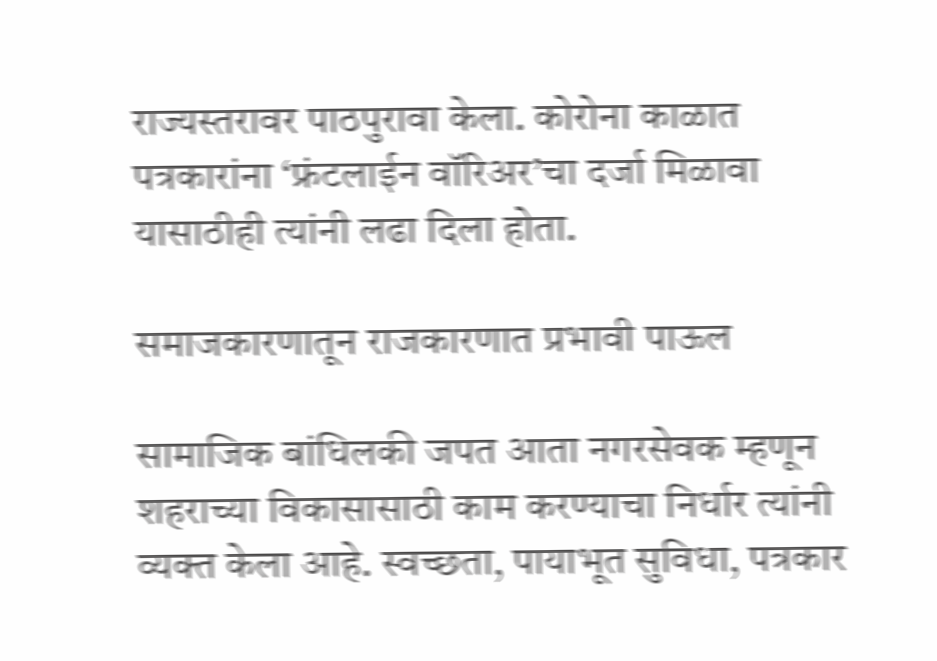राज्यस्तरावर पाठपुरावा केला. कोरोना काळात पत्रकारांना ‘फ्रंटलाईन वॉरिअर’चा दर्जा मिळावा यासाठीही त्यांनी लढा दिला होता.

समाजकारणातून राजकारणात प्रभावी पाऊल

सामाजिक बांधिलकी जपत आता नगरसेवक म्हणून शहराच्या विकासासाठी काम करण्याचा निर्धार त्यांनी व्यक्त केला आहे. स्वच्छता, पायाभूत सुविधा, पत्रकार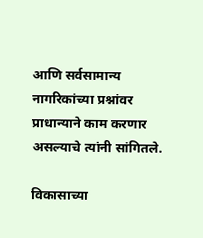आणि सर्वसामान्य नागरिकांच्या प्रश्नांवर प्राधान्याने काम करणार असल्याचे त्यांनी सांगितले.

विकासाच्या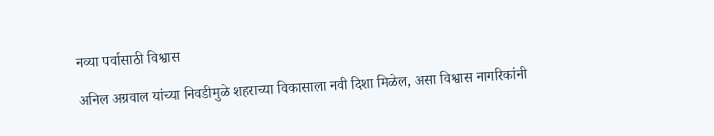नव्या पर्वासाठी विश्वास

अनिल अग्रवाल यांच्या निवडीमुळे शहराच्या विकासाला नवी दिशा मिळेल, असा विश्वास नागरिकांनी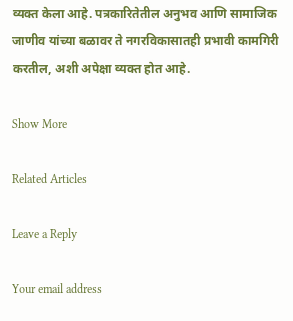व्यक्त केला आहे. पत्रकारितेतील अनुभव आणि सामाजिक जाणीव यांच्या बळावर ते नगरविकासातही प्रभावी कामगिरी करतील, अशी अपेक्षा व्यक्त होत आहे.

Show More

Related Articles

Leave a Reply

Your email address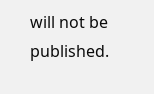will not be published.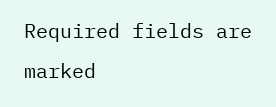Required fields are marked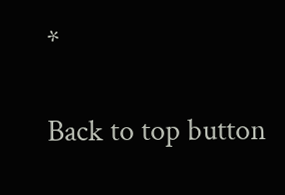*

Back to top button